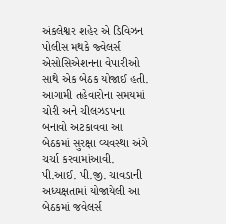અંકલેશ્વર શહેર એ ડિવિઝન પોલીસ મથકે જ્વેલર્સ એસોસિએશનના વેપારીઓ સાથે એક બેઠક યોજાઈ હતી. આગામી તહેવારોના સમયમાં ચોરી અને ચીલઝડપના બનાવો અટકાવવા આ બેઠકમાં સુરક્ષા વ્યવસ્થા અંગે ચર્ચા કરવામાંઆવી.
પી.આઈ. પી.જી. ચાવડાની અધ્યક્ષતામાં યોજાયેલી આ બેઠકમાં જવેલર્સ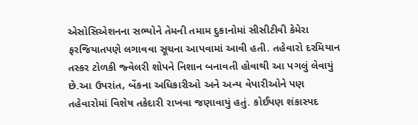એસોસિએશનના સભ્યોને તેમની તમામ દુકાનોમાં સીસીટીવી કેમેરા ફરજિયાતપણે લગાવવા સૂચના આપવામાં આવી હતી. તહેવારો દરમિયાન તસ્કર ટોળકી જ્વેલરી શોપને નિશાન બનાવતી હોવાથી આ પગલું લેવાયું છે.આ ઉપરાંત, બેંકના અધિકારીઓ અને અન્ય વેપારીઓને પણ તહેવારોમાં વિશેષ તકેદારી રાખવા જણાવાયું હતું. કોઈપણ શંકાસ્પદ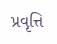પ્રવૃત્તિ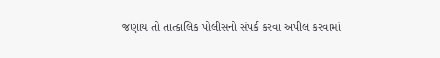જણાય તો તાત્કાલિક પોલીસનો સંપર્ક કરવા અપીલ કરવામાં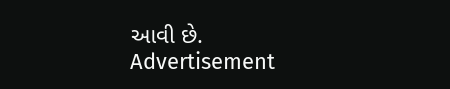આવી છે.
Advertisement